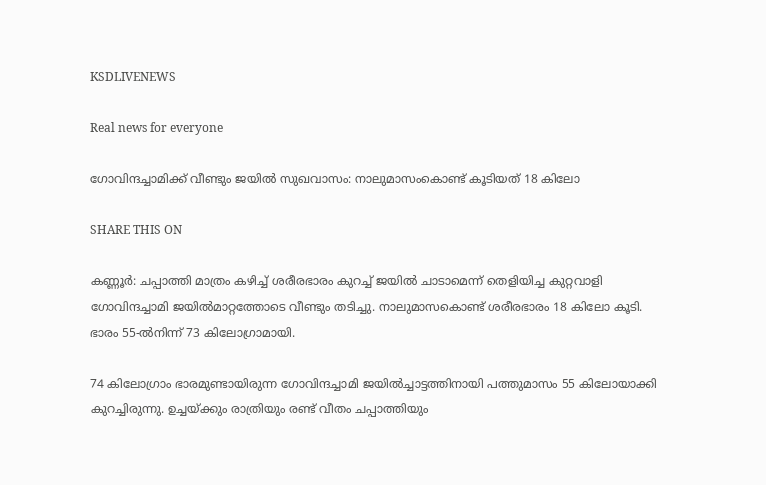KSDLIVENEWS

Real news for everyone

ഗോവിന്ദച്ചാമിക്ക്‌ വീണ്ടും ജയിൽ സുഖവാസം: നാലുമാസംകൊണ്ട്‌ കൂടിയത്‌ 18 കിലോ

SHARE THIS ON

കണ്ണൂർ: ചപ്പാത്തി മാത്രം കഴിച്ച് ശരീരഭാരം കുറച്ച് ജയിൽ ചാടാമെന്ന് തെളിയിച്ച കുറ്റവാളി ഗോവിന്ദച്ചാമി ജയിൽമാറ്റത്തോടെ വീണ്ടും തടിച്ചു. നാലുമാസകൊണ്ട് ശരീരഭാരം 18 കിലോ കൂടി. ഭാരം 55-ൽനിന്ന് 73 കിലോഗ്രാമായി.

74 കിലോഗ്രാം ഭാരമുണ്ടായിരുന്ന ഗോവിന്ദച്ചാമി ജയിൽച്ചാട്ടത്തിനായി പത്തുമാസം 55 കിലോയാക്കി കുറച്ചിരുന്നു. ഉച്ചയ്ക്കും രാത്രിയും രണ്ട് വീതം ചപ്പാത്തിയും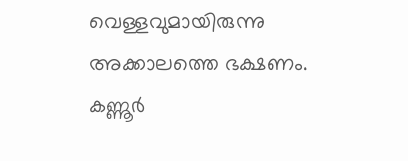വെള്ളവുമായിരുന്നു അക്കാലത്തെ ഭക്ഷണം. കണ്ണൂർ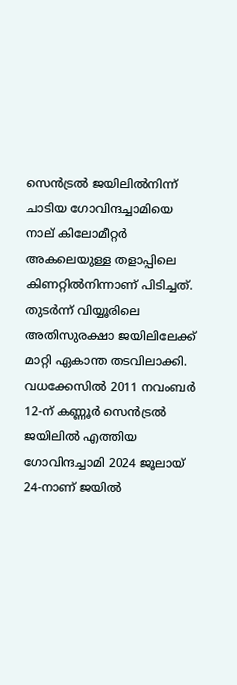സെൻട്രൽ ജയിലിൽനിന്ന് ചാടിയ ഗോവിന്ദച്ചാമിയെ നാല് കിലോമീറ്റർ അകലെയുള്ള തളാപ്പിലെ കിണറ്റിൽനിന്നാണ് പിടിച്ചത്. തുടർന്ന് വിയ്യൂരിലെ അതിസുരക്ഷാ ജയിലിലേക്ക്‌ മാറ്റി ഏകാന്ത തടവിലാക്കി. വധക്കേസിൽ 2011 നവംബർ 12-ന്‌ കണ്ണൂർ സെൻട്രൽ ജയിലിൽ എത്തിയ ഗോവിന്ദച്ചാമി 2024 ജൂലായ്‌ 24-നാണ്‌ ജയിൽ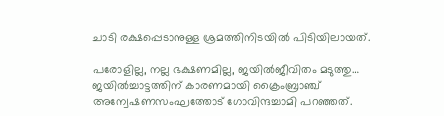ചാടി രക്ഷപ്പെടാനുള്ള ശ്രമത്തിനിടയിൽ പിടിയിലായത്‌.

പരോളില്ല, നല്ല ഭക്ഷണമില്ല, ജയില്‍ജീവിതം മടുത്തു… ജയില്‍ച്ചാട്ടത്തിന് കാരണമായി ക്രൈംബ്രാഞ്ച് അന്വേഷണസംഘത്തോട് ഗോവിന്ദച്ചാമി പറഞ്ഞത്.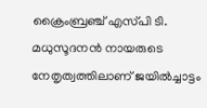ക്രൈംബ്രഞ്ച് എസ്‌പി ടി. മധുസൂദനൻ നായരുടെ നേതൃത്വത്തിലാണ് ജയിൽച്ചാട്ടം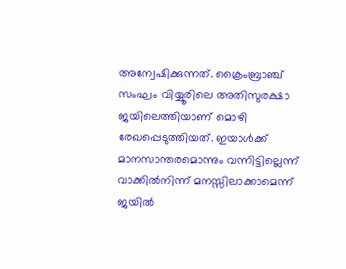അന്വേഷിക്കുന്നത്. ക്രൈംബ്രാഞ്ച് സംഘം വിയ്യൂരിലെ അതിസുരക്ഷാ ജയിലെത്തിയാണ് മൊഴി രേഖപ്പെടുത്തിയത്. ഇയാൾക്ക് മാനസാന്തരമൊന്നും വന്നിട്ടില്ലെന്ന് വാക്കിൽനിന്ന്‌ മനസ്സിലാക്കാമെന്ന് ജയിൽ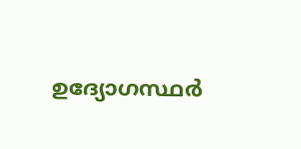ഉദ്യോഗസ്ഥർ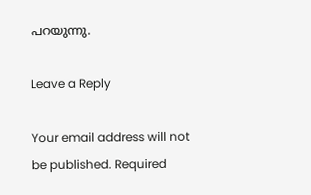പറയുന്നു.

Leave a Reply

Your email address will not be published. Required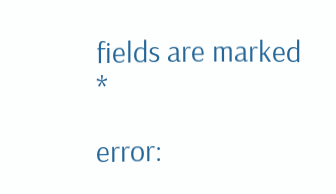fields are marked *

error: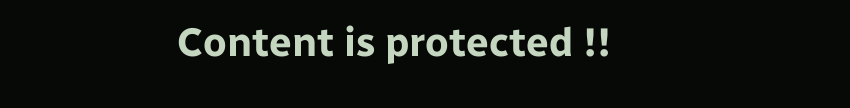Content is protected !!